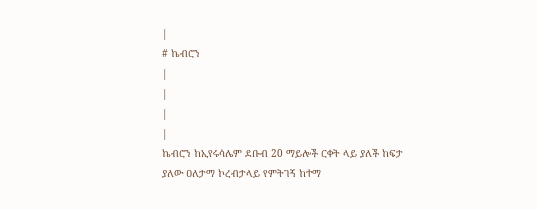|
# ኬብሮን
|
|
|
|
ኬብሮን ከኢየሩሳሌም ደቡብ 20 ማይሎች ርቀት ላይ ያለች ከፍታ ያለው ዐለታማ ኮረብታላይ የምትገኝ ከተማ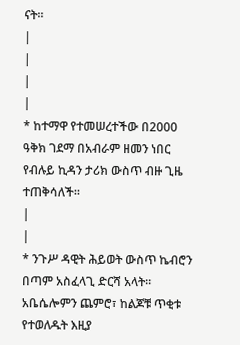ናት።
|
|
|
|
* ከተማዋ የተመሠረተችው በ2000 ዓቅክ ገደማ በአብራም ዘመን ነበር የብሉይ ኪዳን ታሪክ ውስጥ ብዙ ጊዜ ተጠቅሳለች።
|
|
* ንጉሥ ዳዊት ሕይወት ውስጥ ኬብሮን በጣም አስፈላጊ ድርሻ አላት። አቤሴሎምን ጨምሮ፣ ከልጆቹ ጥቂቱ የተወለዱት እዚያ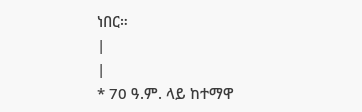ነበር።
|
|
* 70 ዓ.ም. ላይ ከተማዋ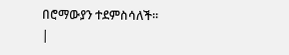በሮማውያን ተደምስሳለች።
|